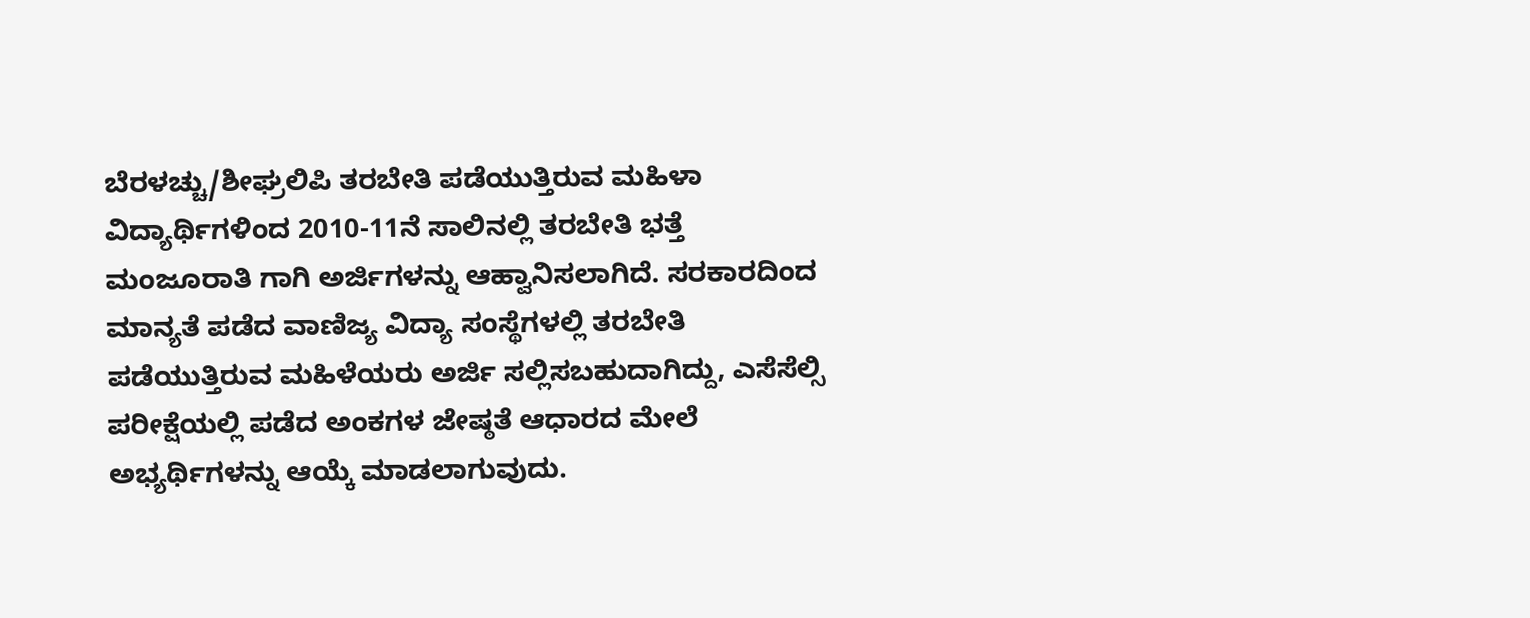ಬೆರಳಚ್ಚು/ಶೀಘ್ರಲಿಪಿ ತರಬೇತಿ ಪಡೆಯುತ್ತಿರುವ ಮಹಿಳಾ ವಿದ್ಯಾರ್ಥಿಗಳಿಂದ 2010-11ನೆ ಸಾಲಿನಲ್ಲಿ ತರಬೇತಿ ಭತ್ತೆ ಮಂಜೂರಾತಿ ಗಾಗಿ ಅರ್ಜಿಗಳನ್ನು ಆಹ್ವಾನಿಸಲಾಗಿದೆ. ಸರಕಾರದಿಂದ ಮಾನ್ಯತೆ ಪಡೆದ ವಾಣಿಜ್ಯ ವಿದ್ಯಾ ಸಂಸ್ಥೆಗಳಲ್ಲಿ ತರಬೇತಿ ಪಡೆಯುತ್ತಿರುವ ಮಹಿಳೆಯರು ಅರ್ಜಿ ಸಲ್ಲಿಸಬಹುದಾಗಿದ್ದು, ಎಸೆಸೆಲ್ಸಿ ಪರೀಕ್ಷೆಯಲ್ಲಿ ಪಡೆದ ಅಂಕಗಳ ಜೇಷ್ಠತೆ ಆಧಾರದ ಮೇಲೆ ಅಭ್ಯರ್ಥಿಗಳನ್ನು ಆಯ್ಕೆ ಮಾಡಲಾಗುವುದು.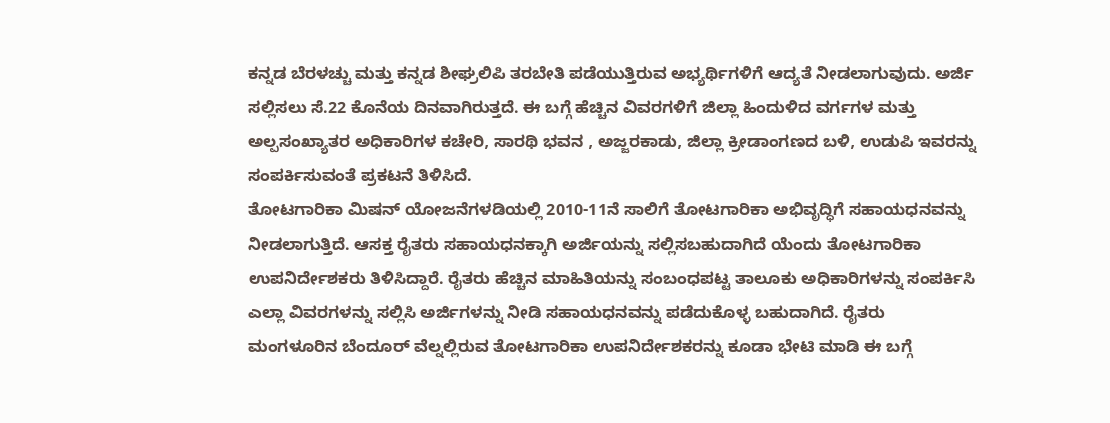ಕನ್ನಡ ಬೆರಳಚ್ಚು ಮತ್ತು ಕನ್ನಡ ಶೀಘ್ರಲಿಪಿ ತರಬೇತಿ ಪಡೆಯುತ್ತಿರುವ ಅಭ್ಯರ್ಥಿಗಳಿಗೆ ಆದ್ಯತೆ ನೀಡಲಾಗುವುದು. ಅರ್ಜಿ ಸಲ್ಲಿಸಲು ಸೆ.22 ಕೊನೆಯ ದಿನವಾಗಿರುತ್ತದೆ. ಈ ಬಗ್ಗೆ ಹೆಚ್ಚಿನ ವಿವರಗಳಿಗೆ ಜಿಲ್ಲಾ ಹಿಂದುಳಿದ ವರ್ಗಗಳ ಮತ್ತು ಅಲ್ಪಸಂಖ್ಯಾತರ ಅಧಿಕಾರಿಗಳ ಕಚೇರಿ, ಸಾರಥಿ ಭವನ , ಅಜ್ಜರಕಾಡು, ಜಿಲ್ಲಾ ಕ್ರೀಡಾಂಗಣದ ಬಳಿ, ಉಡುಪಿ ಇವರನ್ನು ಸಂಪರ್ಕಿಸುವಂತೆ ಪ್ರಕಟನೆ ತಿಳಿಸಿದೆ.
ತೋಟಗಾರಿಕಾ ಮಿಷನ್ ಯೋಜನೆಗಳಡಿಯಲ್ಲಿ 2010-11ನೆ ಸಾಲಿಗೆ ತೋಟಗಾರಿಕಾ ಅಭಿವೃದ್ಧಿಗೆ ಸಹಾಯಧನವನ್ನು ನೀಡಲಾಗುತ್ತಿದೆ. ಆಸಕ್ತ ರೈತರು ಸಹಾಯಧನಕ್ಕಾಗಿ ಅರ್ಜಿಯನ್ನು ಸಲ್ಲಿಸಬಹುದಾಗಿದೆ ಯೆಂದು ತೋಟಗಾರಿಕಾ ಉಪನಿರ್ದೇಶಕರು ತಿಳಿಸಿದ್ದಾರೆ. ರೈತರು ಹೆಚ್ಚಿನ ಮಾಹಿತಿಯನ್ನು ಸಂಬಂಧಪಟ್ಟ ತಾಲೂಕು ಅಧಿಕಾರಿಗಳನ್ನು ಸಂಪರ್ಕಿಸಿ ಎಲ್ಲಾ ವಿವರಗಳನ್ನು ಸಲ್ಲಿಸಿ ಅರ್ಜಿಗಳನ್ನು ನೀಡಿ ಸಹಾಯಧನವನ್ನು ಪಡೆದುಕೊಳ್ಳ ಬಹುದಾಗಿದೆ. ರೈತರು ಮಂಗಳೂರಿನ ಬೆಂದೂರ್ ವೆಲ್ನಲ್ಲಿರುವ ತೋಟಗಾರಿಕಾ ಉಪನಿರ್ದೇಶಕರನ್ನು ಕೂಡಾ ಭೇಟಿ ಮಾಡಿ ಈ ಬಗ್ಗೆ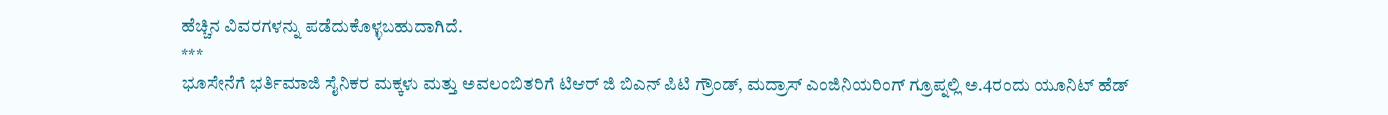ಹೆಚ್ಚಿನ ವಿವರಗಳನ್ನು ಪಡೆದುಕೊಳ್ಳಬಹುದಾಗಿದೆ.
***
ಭೂಸೇನೆಗೆ ಭರ್ತಿಮಾಜಿ ಸೈನಿಕರ ಮಕ್ಕಳು ಮತ್ತು ಅವಲಂಬಿತರಿಗೆ ಟಿಆರ್ ಜಿ ಬಿಎನ್ ಪಿಟಿ ಗ್ರೌಂಡ್, ಮದ್ರಾಸ್ ಎಂಜಿನಿಯರಿಂಗ್ ಗ್ರೂಪ್ನಲ್ಲಿ ಅ.4ರಂದು ಯೂನಿಟ್ ಹೆಡ್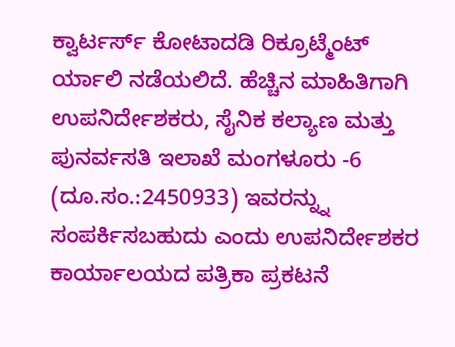ಕ್ವಾರ್ಟರ್ಸ್ ಕೋಟಾದಡಿ ರಿಕ್ರೂಟ್ಮೆಂಟ್ ರ್ಯಾಲಿ ನಡೆಯಲಿದೆ. ಹೆಚ್ಚಿನ ಮಾಹಿತಿಗಾಗಿ ಉಪನಿರ್ದೇಶಕರು, ಸೈನಿಕ ಕಲ್ಯಾಣ ಮತ್ತು ಪುನರ್ವಸತಿ ಇಲಾಖೆ ಮಂಗಳೂರು -6 (ದೂ.ಸಂ.:2450933) ಇವರನ್ನ್ನು ಸಂಪರ್ಕಿಸಬಹುದು ಎಂದು ಉಪನಿರ್ದೇಶಕರ ಕಾರ್ಯಾಲಯದ ಪತ್ರಿಕಾ ಪ್ರಕಟನೆ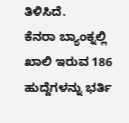ತಿಳಿಸಿದೆ.
ಕೆನರಾ ಬ್ಯಾಂಕ್ನಲ್ಲಿ ಖಾಲಿ ಇರುವ 186 ಹುದ್ದೆಗಳನ್ನು ಭರ್ತಿ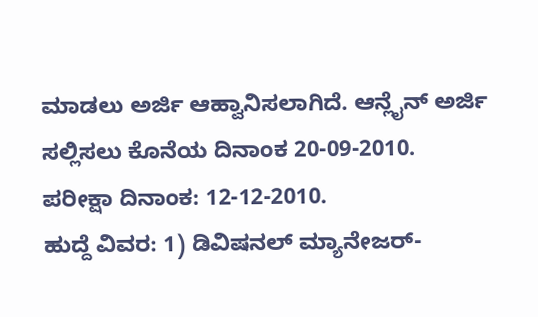ಮಾಡಲು ಅರ್ಜಿ ಆಹ್ವಾನಿಸಲಾಗಿದೆ. ಆನ್ಲೈನ್ ಅರ್ಜಿ ಸಲ್ಲಿಸಲು ಕೊನೆಯ ದಿನಾಂಕ 20-09-2010. ಪರೀಕ್ಷಾ ದಿನಾಂಕ: 12-12-2010.
ಹುದ್ದೆ ವಿವರ: 1) ಡಿವಿಷನಲ್ ಮ್ಯಾನೇಜರ್-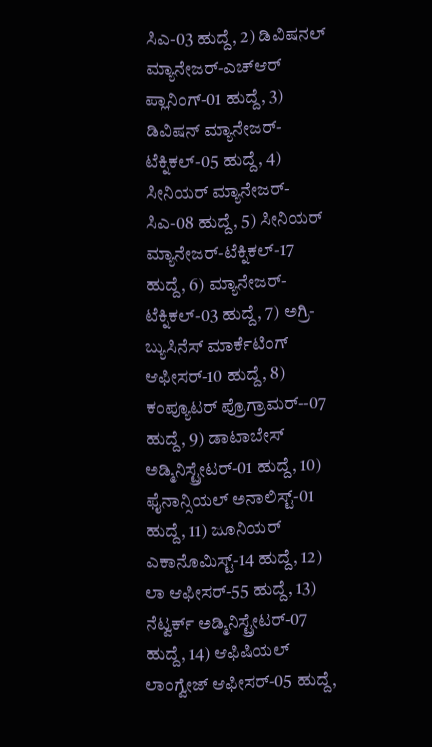ಸಿಎ-03 ಹುದ್ದೆ, 2) ಡಿವಿಷನಲ್ ಮ್ಯಾನೇಜರ್-ಎಚ್ಆರ್ ಪ್ಲಾನಿಂಗ್-01 ಹುದ್ದೆ, 3) ಡಿವಿಷನ್ ಮ್ಯಾನೇಜರ್- ಟೆಕ್ನಿಕಲ್-05 ಹುದ್ದೆ, 4) ಸೀನಿಯರ್ ಮ್ಯಾನೇಜರ್-ಸಿಎ-08 ಹುದ್ದೆ, 5) ಸೀನಿಯರ್ ಮ್ಯಾನೇಜರ್-ಟೆಕ್ನಿಕಲ್-17 ಹುದ್ದೆ, 6) ಮ್ಯಾನೇಜರ್-ಟೆಕ್ನಿಕಲ್-03 ಹುದ್ದೆ, 7) ಅಗ್ರಿ-ಬ್ಯುಸಿನೆಸ್ ಮಾರ್ಕೆಟಿಂಗ್ ಆಫೀಸರ್-10 ಹುದ್ದೆ, 8) ಕಂಪ್ಯೂಟರ್ ಪ್ರೊಗ್ರಾಮರ್--07 ಹುದ್ದೆ, 9) ಡಾಟಾಬೇಸ್ ಅಡ್ಮಿನಿಸ್ಟ್ರೇಟರ್-01 ಹುದ್ದೆ, 10) ಫೈನಾನ್ಸಿಯಲ್ ಅನಾಲಿಸ್ಟ್-01 ಹುದ್ದೆ, 11) ಜೂನಿಯರ್ ಎಕಾನೊಮಿಸ್ಟ್-14 ಹುದ್ದೆ, 12) ಲಾ ಆಫೀಸರ್-55 ಹುದ್ದೆ, 13) ನೆಟ್ವರ್ಕ್ ಅಡ್ಮಿನಿಸ್ಟ್ರೇಟರ್-07 ಹುದ್ದೆ, 14) ಆಫಿಷಿಯಲ್ ಲಾಂಗ್ವೇಜ್ ಆಫೀಸರ್-05 ಹುದ್ದೆ,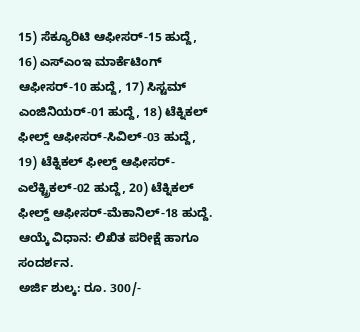15) ಸೆಕ್ಯೂರಿಟಿ ಆಫೀಸರ್-15 ಹುದ್ದೆ, 16) ಎಸ್ಎಂಇ ಮಾರ್ಕೆಟಿಂಗ್ ಆಫೀಸರ್-10 ಹುದ್ದೆ, 17) ಸಿಸ್ಟಮ್ ಎಂಜಿನಿಯರ್-01 ಹುದ್ದೆ, 18) ಟೆಕ್ನಿಕಲ್ ಫೀಲ್ಡ್ ಆಫೀಸರ್-ಸಿವಿಲ್-03 ಹುದ್ದೆ, 19) ಟೆಕ್ನಿಕಲ್ ಫೀಲ್ಡ್ ಆಫೀಸರ್-ಎಲೆಕ್ಟ್ರಿಕಲ್-02 ಹುದ್ದೆ, 20) ಟೆಕ್ನಿಕಲ್ ಫೀಲ್ಡ್ ಆಫೀಸರ್-ಮೆಕಾನಿಲ್-18 ಹುದ್ದೆ.
ಆಯ್ಕೆ ವಿಧಾನ: ಲಿಖಿತ ಪರೀಕ್ಷೆ ಹಾಗೂ ಸಂದರ್ಶನ.
ಅರ್ಜಿ ಶುಲ್ಕ: ರೂ. 300/-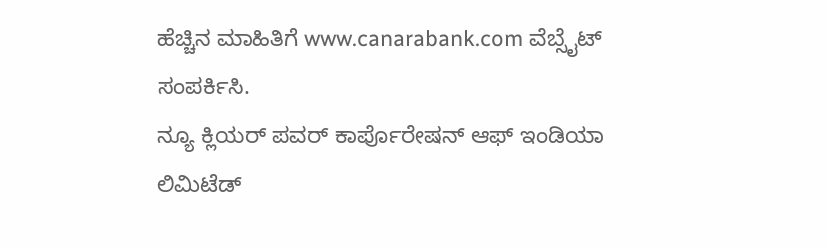ಹೆಚ್ಚಿನ ಮಾಹಿತಿಗೆ www.canarabank.com ವೆಬ್ಸೈಟ್ ಸಂಪರ್ಕಿಸಿ.
ನ್ಯೂ ಕ್ಲಿಯರ್ ಪವರ್ ಕಾರ್ಪೊರೇಷನ್ ಆಫ್ ಇಂಡಿಯಾ ಲಿಮಿಟೆಡ್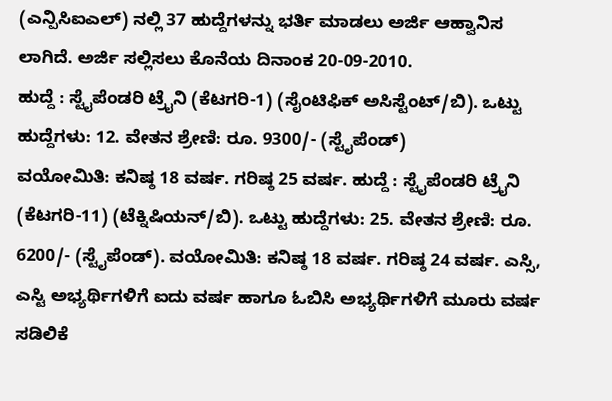(ಎನ್ಪಿಸಿಐಎಲ್) ನಲ್ಲಿ 37 ಹುದ್ದೆಗಳನ್ನು ಭರ್ತಿ ಮಾಡಲು ಅರ್ಜಿ ಆಹ್ವಾನಿಸ ಲಾಗಿದೆ. ಅರ್ಜಿ ಸಲ್ಲಿಸಲು ಕೊನೆಯ ದಿನಾಂಕ 20-09-2010.
ಹುದ್ದೆ : ಸ್ಟೈಪೆಂಡರಿ ಟ್ರೈನಿ (ಕೆಟಗರಿ-1) (ಸೈಂಟಿಫಿಕ್ ಅಸಿಸ್ಟೆಂಟ್/ಬಿ). ಒಟ್ಟು ಹುದ್ದೆಗಳು: 12. ವೇತನ ಶ್ರೇಣಿ: ರೂ. 9300/- (ಸ್ಟೈಪೆಂಡ್)
ವಯೋಮಿತಿ: ಕನಿಷ್ಠ 18 ವರ್ಷ. ಗರಿಷ್ಠ 25 ವರ್ಷ. ಹುದ್ದೆ : ಸ್ಟೈಪೆಂಡರಿ ಟ್ರೈನಿ (ಕೆಟಗರಿ-11) (ಟೆಕ್ನಿಷಿಯನ್/ಬಿ). ಒಟ್ಟು ಹುದ್ದೆಗಳು: 25. ವೇತನ ಶ್ರೇಣಿ: ರೂ. 6200/- (ಸ್ಟೈಪೆಂಡ್). ವಯೋಮಿತಿ: ಕನಿಷ್ಠ 18 ವರ್ಷ. ಗರಿಷ್ಠ 24 ವರ್ಷ. ಎಸ್ಸಿ, ಎಸ್ಟಿ ಅಭ್ಯರ್ಥಿಗಳಿಗೆ ಐದು ವರ್ಷ ಹಾಗೂ ಓಬಿಸಿ ಅಭ್ಯರ್ಥಿಗಳಿಗೆ ಮೂರು ವರ್ಷ ಸಡಿಲಿಕೆ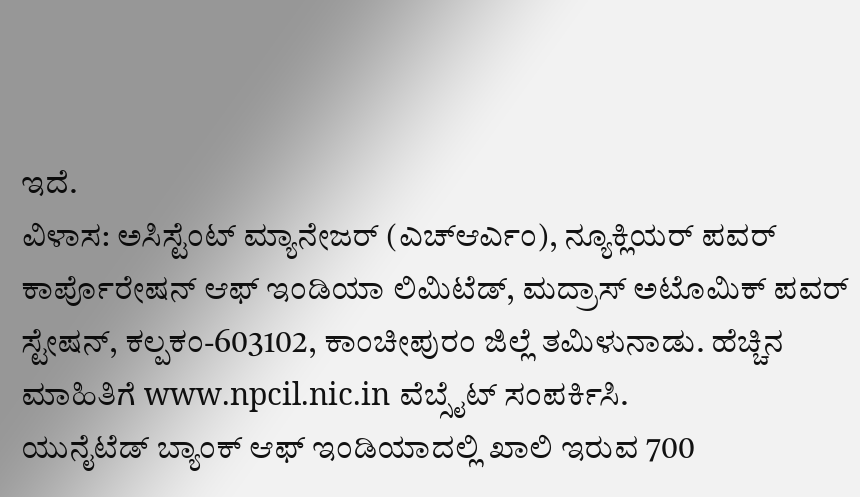ಇದೆ.
ವಿಳಾಸ: ಅಸಿಸ್ಟೆಂಟ್ ಮ್ಯಾನೇಜರ್ (ಎಚ್ಆರ್ಎಂ), ನ್ಯೂಕ್ಲಿಯರ್ ಪವರ್ ಕಾರ್ಪೊರೇಷನ್ ಆಫ್ ಇಂಡಿಯಾ ಲಿಮಿಟೆಡ್, ಮದ್ರಾಸ್ ಅಟೊಮಿಕ್ ಪವರ್ ಸ್ಟೇಷನ್, ಕಲ್ಪಕಂ-603102, ಕಾಂಚೀಪುರಂ ಜಿಲ್ಲೆ ತಮಿಳುನಾಡು. ಹೆಚ್ಚಿನ ಮಾಹಿತಿಗೆ www.npcil.nic.in ವೆಬ್ಸೈಟ್ ಸಂಪರ್ಕಿಸಿ.
ಯುನೈಟೆಡ್ ಬ್ಯಾಂಕ್ ಆಫ್ ಇಂಡಿಯಾದಲ್ಲಿ ಖಾಲಿ ಇರುವ 700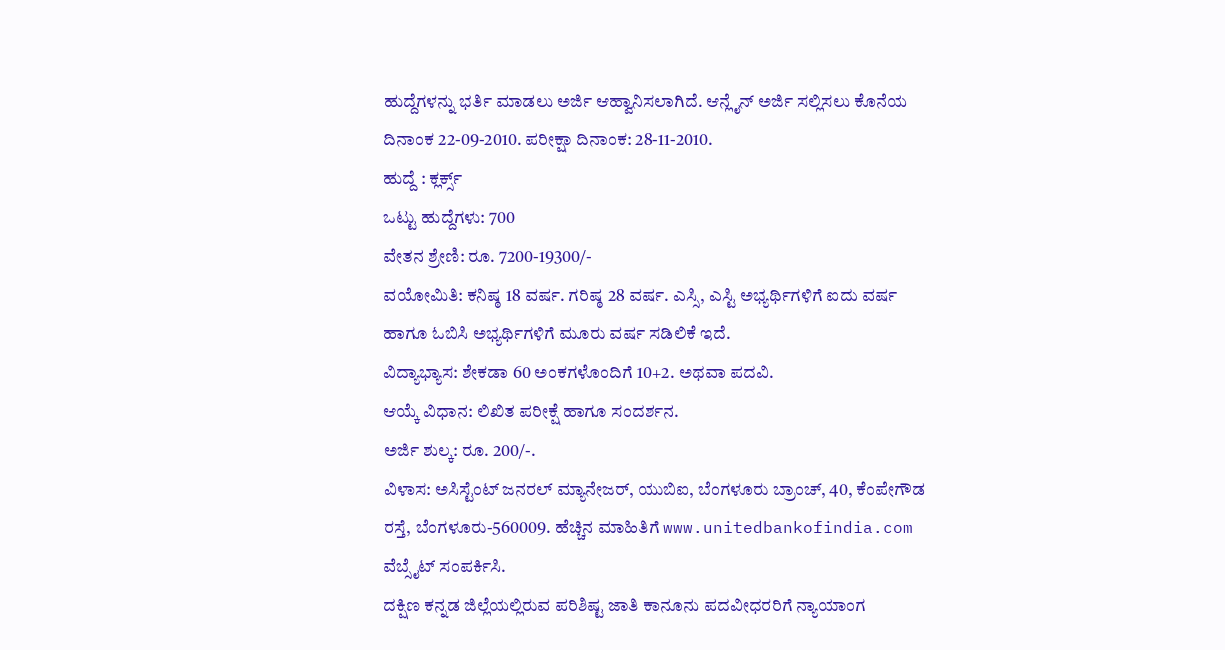ಹುದ್ದೆಗಳನ್ನು ಭರ್ತಿ ಮಾಡಲು ಅರ್ಜಿ ಆಹ್ವಾನಿಸಲಾಗಿದೆ. ಆನ್ಲೈನ್ ಅರ್ಜಿ ಸಲ್ಲಿಸಲು ಕೊನೆಯ ದಿನಾಂಕ 22-09-2010. ಪರೀಕ್ಷಾ ದಿನಾಂಕ: 28-11-2010.
ಹುದ್ದೆ : ಕ್ಲರ್ಕ್ಸ್
ಒಟ್ಟು ಹುದ್ದೆಗಳು: 700
ವೇತನ ಶ್ರೇಣಿ: ರೂ. 7200-19300/-
ವಯೋಮಿತಿ: ಕನಿಷ್ಠ 18 ವರ್ಷ. ಗರಿಷ್ಠ 28 ವರ್ಷ. ಎಸ್ಸಿ, ಎಸ್ಟಿ ಅಭ್ಯರ್ಥಿಗಳಿಗೆ ಐದು ವರ್ಷ ಹಾಗೂ ಓಬಿಸಿ ಅಭ್ಯರ್ಥಿಗಳಿಗೆ ಮೂರು ವರ್ಷ ಸಡಿಲಿಕೆ ಇದೆ.
ವಿದ್ಯಾಭ್ಯಾಸ: ಶೇಕಡಾ 60 ಅಂಕಗಳೊಂದಿಗೆ 10+2. ಅಥವಾ ಪದವಿ.
ಆಯ್ಕೆ ವಿಧಾನ: ಲಿಖಿತ ಪರೀಕ್ಷೆ ಹಾಗೂ ಸಂದರ್ಶನ.
ಅರ್ಜಿ ಶುಲ್ಕ: ರೂ. 200/-.
ವಿಳಾಸ: ಅಸಿಸ್ಟೆಂಟ್ ಜನರಲ್ ಮ್ಯಾನೇಜರ್, ಯುಬಿಐ, ಬೆಂಗಳೂರು ಬ್ರಾಂಚ್, 40, ಕೆಂಪೇಗೌಡ ರಸ್ತೆ, ಬೆಂಗಳೂರು-560009. ಹೆಚ್ಚಿನ ಮಾಹಿತಿಗೆ www.unitedbankofindia.com ವೆಬ್ಸೈಟ್ ಸಂಪರ್ಕಿಸಿ.
ದಕ್ಷಿಣ ಕನ್ನಡ ಜಿಲ್ಲೆಯಲ್ಲಿರುವ ಪರಿಶಿಷ್ಟ ಜಾತಿ ಕಾನೂನು ಪದವೀಧರರಿಗೆ ನ್ಯಾಯಾಂಗ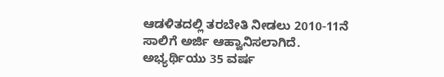ಆಡಳಿತದಲ್ಲಿ ತರಬೇತಿ ನೀಡಲು 2010-11ನೆ ಸಾಲಿಗೆ ಅರ್ಜಿ ಆಹ್ವಾನಿಸಲಾಗಿದೆ. ಅಭ್ಯರ್ಥಿಯು 35 ವರ್ಷ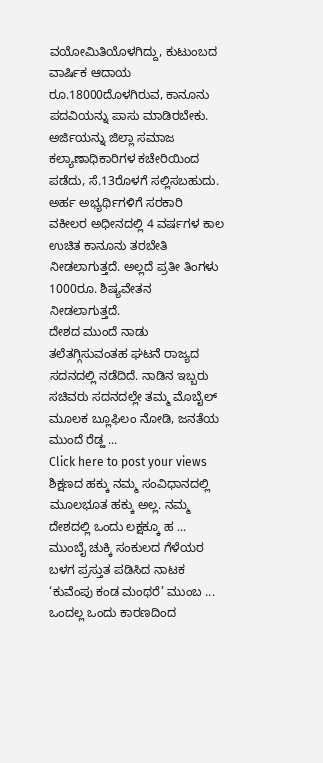ವಯೋಮಿತಿಯೊಳಗಿದ್ದು, ಕುಟುಂಬದ ವಾರ್ಷಿಕ ಆದಾಯ ರೂ.18000ದೊಳಗಿರುವ, ಕಾನೂನು ಪದವಿಯನ್ನು ಪಾಸು ಮಾಡಿರಬೇಕು.
ಅರ್ಜಿಯನ್ನು ಜಿಲ್ಲಾ ಸಮಾಜ ಕಲ್ಯಾಣಾಧಿಕಾರಿಗಳ ಕಚೇರಿಯಿಂದ ಪಡೆದು, ಸೆ.13ರೊಳಗೆ ಸಲ್ಲಿಸಬಹುದು. ಅರ್ಹ ಅಭ್ಯರ್ಥಿಗಳಿಗೆ ಸರಕಾರಿ ವಕೀಲರ ಅಧೀನದಲ್ಲಿ 4 ವರ್ಷಗಳ ಕಾಲ ಉಚಿತ ಕಾನೂನು ತರಬೇತಿ ನೀಡಲಾಗುತ್ತದೆ. ಅಲ್ಲದೆ ಪ್ರತೀ ತಿಂಗಳು 1000ರೂ. ಶಿಷ್ಯವೇತನ ನೀಡಲಾಗುತ್ತದೆ.
ದೇಶದ ಮುಂದೆ ನಾಡು ತಲೆತಗ್ಗಿಸುವಂತಹ ಘಟನೆ ರಾಜ್ಯದ ಸದನದಲ್ಲಿ ನಡೆದಿದೆ. ನಾಡಿನ ಇಬ್ಬರು ಸಚಿವರು ಸದನದಲ್ಲೇ ತಮ್ಮ ಮೊಬೈಲ್ ಮೂಲಕ ಬ್ಲೂಫಿಲಂ ನೋಡಿ, ಜನತೆಯ ಮುಂದೆ ರೆಡ್ಹ ...
Click here to post your views ಶಿಕ್ಷಣದ ಹಕ್ಕು ನಮ್ಮ ಸಂವಿಧಾನದಲ್ಲಿ ಮೂಲಭೂತ ಹಕ್ಕು ಅಲ್ಲ. ನಮ್ಮ ದೇಶದಲ್ಲಿ ಒಂದು ಲಕ್ಷಕ್ಕೂ ಹ ...
ಮುಂಬೈ ಚುಕ್ಕಿ ಸಂಕುಲದ ಗೆಳೆಯರ ಬಳಗ ಪ್ರಸ್ತುತ ಪಡಿಸಿದ ನಾಟಕ ‘ಕುವೆಂಪು ಕಂಡ ಮಂಥರೆ’ ಮುಂಬ ...
ಒಂದಲ್ಲ ಒಂದು ಕಾರಣದಿಂದ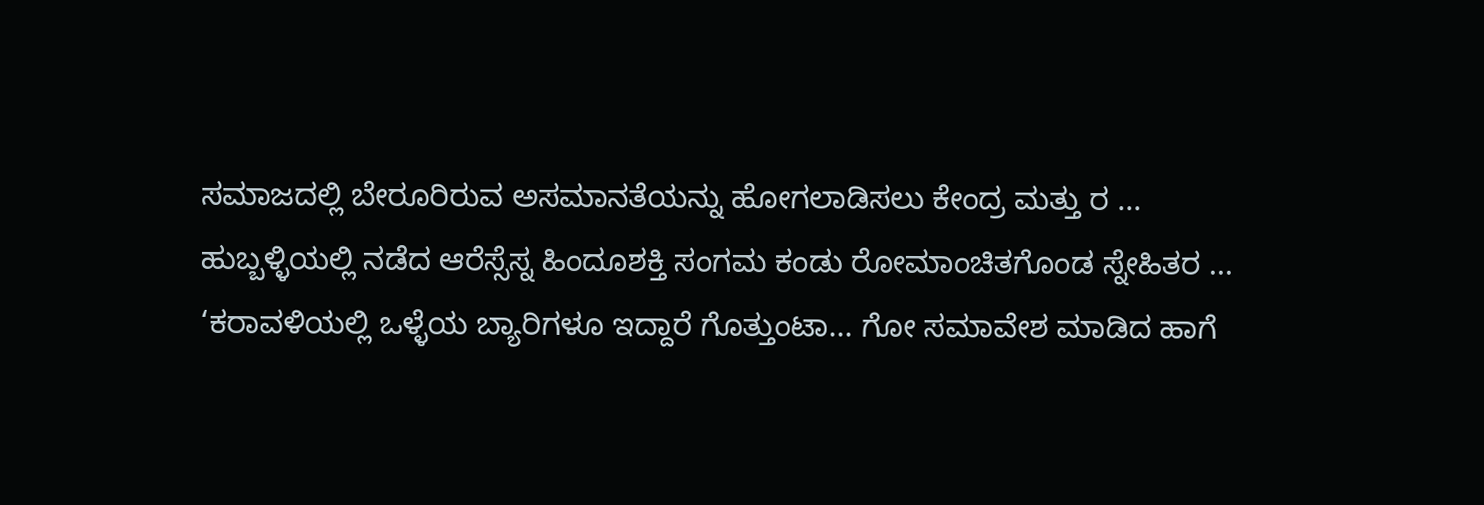ಸಮಾಜದಲ್ಲಿ ಬೇರೂರಿರುವ ಅಸಮಾನತೆಯನ್ನು ಹೋಗಲಾಡಿಸಲು ಕೇಂದ್ರ ಮತ್ತು ರ ...
ಹುಬ್ಬಳ್ಳಿಯಲ್ಲಿ ನಡೆದ ಆರೆಸ್ಸೆಸ್ನ ಹಿಂದೂಶಕ್ತಿ ಸಂಗಮ ಕಂಡು ರೋಮಾಂಚಿತಗೊಂಡ ಸ್ನೇಹಿತರ ...
‘ಕರಾವಳಿಯಲ್ಲಿ ಒಳ್ಳೆಯ ಬ್ಯಾರಿಗಳೂ ಇದ್ದಾರೆ ಗೊತ್ತುಂಟಾ... ಗೋ ಸಮಾವೇಶ ಮಾಡಿದ ಹಾಗೆ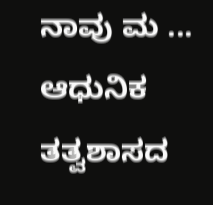ನಾವು ಮ ...
ಆಧುನಿಕ ತತ್ವಶಾಸದ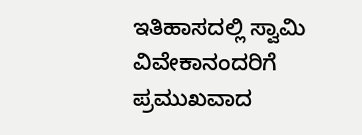ಇತಿಹಾಸದಲ್ಲಿ ಸ್ವಾಮಿ ವಿವೇಕಾನಂದರಿಗೆ ಪ್ರಮುಖವಾದ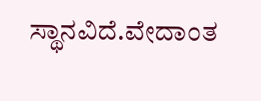ಸ್ಥಾನವಿದೆ.ವೇದಾಂತ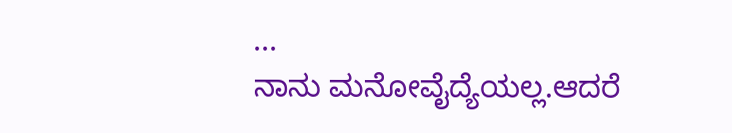...
ನಾನು ಮನೋವೈದ್ಯೆಯಲ್ಲ.ಆದರೆ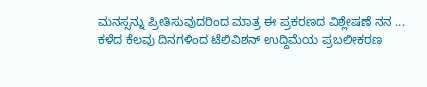ಮನಸ್ಸನ್ನು ಪ್ರೀತಿಸುವುದರಿಂದ ಮಾತ್ರ ಈ ಪ್ರಕರಣದ ವಿಶ್ಲೇಷಣೆ ನನ ...
ಕಳೆದ ಕೆಲವು ದಿನಗಳಿಂದ ಟೆಲಿವಿಶನ್ ಉದ್ದಿಮೆಯ ಪ್ರಬಲೀಕರಣ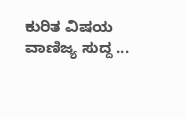ಕುರಿತ ವಿಷಯ ವಾಣಿಜ್ಯ ಸುದ್ದ ...